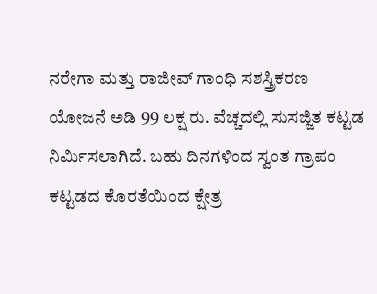ನರೇಗಾ ಮತ್ತು ರಾಜೀವ್ ಗಾಂಧಿ ಸಶಸ್ತ್ರಿಕರಣ ಯೋಜನೆ ಅಡಿ 99 ಲಕ್ಷ ರು. ವೆಚ್ಚದಲ್ಲಿ ಸುಸಜ್ಜಿತ ಕಟ್ಟಡ ನಿರ್ಮಿಸಲಾಗಿದೆ. ಬಹು ದಿನಗಳಿಂದ ಸ್ವಂತ ಗ್ರಾಪಂ ಕಟ್ಟಡದ ಕೊರತೆಯಿಂದ ಕ್ಷೇತ್ರ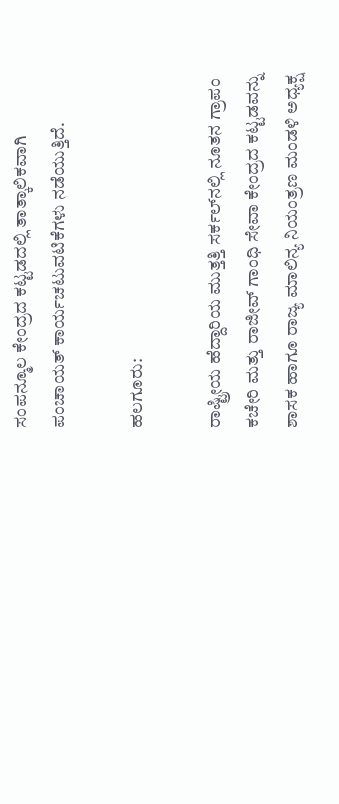ಸಂಪನ್ಮೂಲ ಕೇಂದ್ರದ ಕಟ್ಟಡದಲ್ಲಿ ತಾತ್ಕಾಲಿಕವಾಗಿ ಪಂಚಾಯತ್ ಕಾರ್ಯಚಟುವಟಿಕೆಗಳು ನಡೆಯುತ್ತಿದೆ.

ಹಲಗೂರು:

ರಾಷ್ಟ್ರೀಯ ಹೆದ್ದಾರಿಯ ಮುತ್ತತ್ತಿ ಸರ್ಕಲ್‌ನಲ್ಲಿ ನೂತನ ಗ್ರಾಪಂ ಕಚೇರಿ ಮತ್ತು ರಾಜೀವ್ ಗಾಂಧಿ ಸೇವಾ ಕೇಂದ್ರದ ಕಟ್ಟಡವನ್ನು ಶಾಸಕ ಹಾಗೂ ರಾಜ್ಯ ಮಾಲಿನ್ಯ ನಿಯಂತ್ರಣ ಮಂಡಳಿ ಅಧ್ಯಕ್ಷ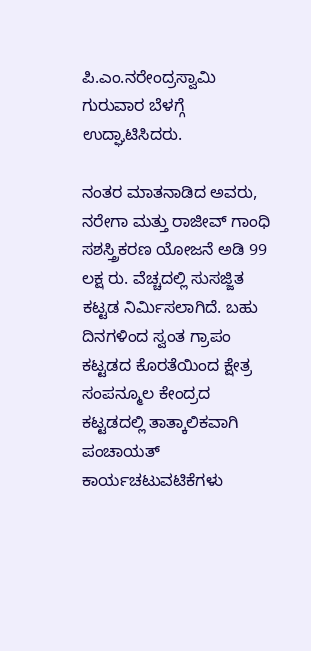ಪಿ.ಎಂ.ನರೇಂದ್ರಸ್ವಾಮಿ ಗುರುವಾರ ಬೆಳಗ್ಗೆ ಉದ್ಘಾಟಿಸಿದರು.

ನಂತರ ಮಾತನಾಡಿದ ಅವರು, ನರೇಗಾ ಮತ್ತು ರಾಜೀವ್ ಗಾಂಧಿ ಸಶಸ್ತ್ರಿಕರಣ ಯೋಜನೆ ಅಡಿ 99 ಲಕ್ಷ ರು. ವೆಚ್ಚದಲ್ಲಿ ಸುಸಜ್ಜಿತ ಕಟ್ಟಡ ನಿರ್ಮಿಸಲಾಗಿದೆ. ಬಹು ದಿನಗಳಿಂದ ಸ್ವಂತ ಗ್ರಾಪಂ ಕಟ್ಟಡದ ಕೊರತೆಯಿಂದ ಕ್ಷೇತ್ರ ಸಂಪನ್ಮೂಲ ಕೇಂದ್ರದ ಕಟ್ಟಡದಲ್ಲಿ ತಾತ್ಕಾಲಿಕವಾಗಿ ಪಂಚಾಯತ್ ಕಾರ್ಯಚಟುವಟಿಕೆಗಳು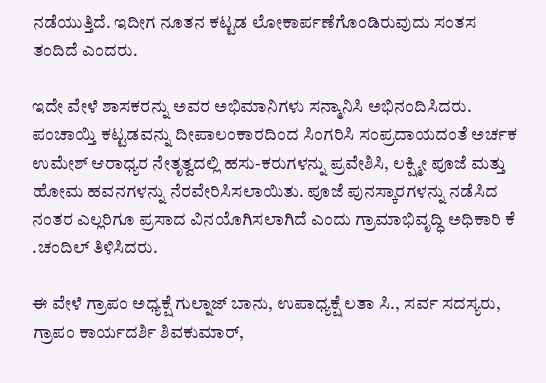ನಡೆಯುತ್ತಿದೆ. ಇದೀಗ ನೂತನ ಕಟ್ಟಡ ಲೋಕಾರ್ಪಣೆಗೊಂಡಿರುವುದು ಸಂತಸ ತಂದಿದೆ ಎಂದರು.

ಇದೇ ವೇಳೆ ಶಾಸಕರನ್ನು ಅವರ ಅಭಿಮಾನಿಗಳು ಸನ್ಮಾನಿಸಿ ಅಭಿನಂದಿಸಿದರು. ಪಂಚಾಯ್ತಿ ಕಟ್ಟಡವನ್ನು ದೀಪಾಲಂಕಾರದಿಂದ ಸಿಂಗರಿಸಿ ಸಂಪ್ರದಾಯದಂತೆ ಅರ್ಚಕ ಉಮೇಶ್‌ ಆರಾಧ್ಯರ ನೇತೃತ್ವದಲ್ಲಿ ಹಸು-ಕರುಗಳನ್ನು ಪ್ರವೇಶಿಸಿ, ಲಕ್ಷ್ಮೀ ಪೂಜೆ ಮತ್ತು ಹೋಮ ಹವನಗಳನ್ನು ನೆರವೇರಿಸಿಸಲಾಯಿತು. ಪೂಜೆ ಪುನಸ್ಕಾರಗಳನ್ನು ನಡೆಸಿದ ನಂತರ ಎಲ್ಲರಿಗೂ ಪ್ರಸಾದ ವಿನಯೊಗಿಸಲಾಗಿದೆ ಎಂದು ಗ್ರಾಮಾಭಿವೃದ್ಧಿ ಅಧಿಕಾರಿ ಕೆ .ಚಂದಿಲ್ ತಿಳಿಸಿದರು.

ಈ ವೇಳೆ ಗ್ರಾಪಂ ಅಧ್ಯಕ್ಷೆ ಗುಲ್ನಾಜ್ ಬಾನು, ಉಪಾಧ್ಯಕ್ಷೆ ಲತಾ ಸಿ., ಸರ್ವ ಸದಸ್ಯರು, ಗ್ರಾಪಂ ಕಾರ್ಯದರ್ಶಿ ಶಿವಕುಮಾರ್,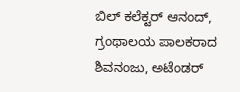ಬಿಲ್ ಕಲೆಕ್ಟರ್ ಆನಂದ್, ಗ್ರಂಥಾಲಯ ಪಾಲಕರಾದ ಶಿವನಂಜು, ಅಟೆಂಡರ್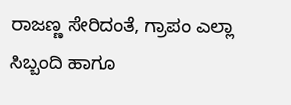ರಾಜಣ್ಣ ಸೇರಿದಂತೆ, ಗ್ರಾಪಂ ಎಲ್ಲಾ ಸಿಬ್ಬಂದಿ ಹಾಗೂ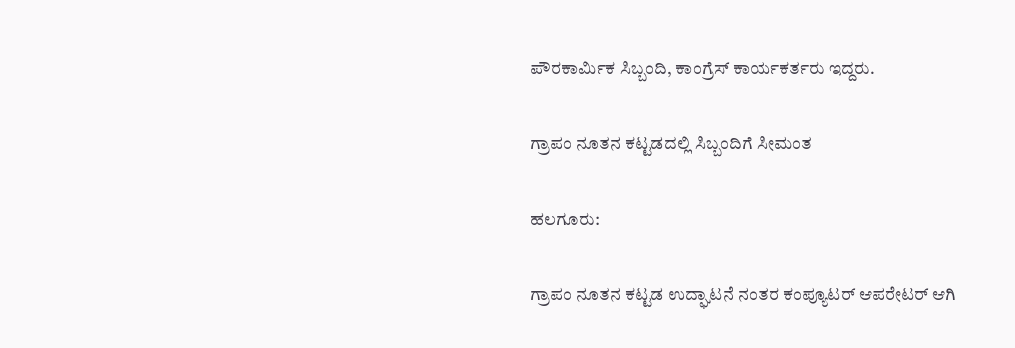ಪೌರಕಾರ್ಮಿಕ ಸಿಬ್ಬಂದಿ, ಕಾಂಗ್ರೆಸ್ ಕಾರ್ಯಕರ್ತರು ಇದ್ದರು.

ಗ್ರಾಪಂ ನೂತನ ಕಟ್ಟಡದಲ್ಲಿ ಸಿಬ್ಬಂದಿಗೆ ಸೀಮಂತ

ಹಲಗೂರು:

ಗ್ರಾಪಂ ನೂತನ ಕಟ್ಟಡ ಉದ್ಘಾಟನೆ ನಂತರ ಕಂಪ್ಯೂಟರ್ ಆಪರೇಟರ್ ಆಗಿ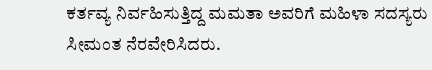ಕರ್ತವ್ಯ ನಿರ್ವಹಿಸುತ್ತಿದ್ದ ಮಮತಾ ಅವರಿಗೆ ಮಹಿಳಾ ಸದಸ್ಯರು ಸೀಮಂತ ನೆರವೇರಿಸಿದರು.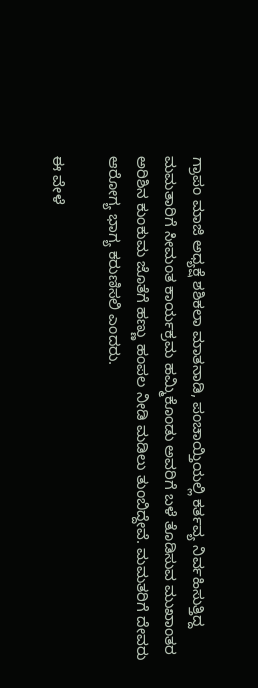ಗ್ರಾಪಂ ಮಾಜಿ ಅಧ್ಯಕ್ಷೆ ಶಶಿಕಲಾ ಮಾತನಾಡಿ, ಪಂಚಾಯ್ತಿಯಲ್ಲಿ ಕರ್ತವ್ಯ ನಿರ್ವಹಿಸುತ್ತಿದ್ದ ಮಮತಾರಿಗೆ ಸೀಮಂತ ಕಾರ್ಯಕ್ರಮ ಹಮ್ಮಿಕೊಂಡು ಅವರಿಗೆ ಬಳೆ ತೊಡಿಸುವ ಮುಖಾಂತರ ಅರಿಶಿನ ಕುಂಕುಮ ಜೊತೆಗೆ ಹಣ್ಣು ಹಂಪಲ ನೀಡಿ ಮಡಿಲು ತುಂಬಿದ್ದೇವೆ. ಮಮತರಿಗೆ ದೇವರು ಆರೋಗ್ಯ ಭಾಗ್ಯ ಕರುಣಿಸಲಿ ಎಂದರು.

ಈ ವೇಳೆ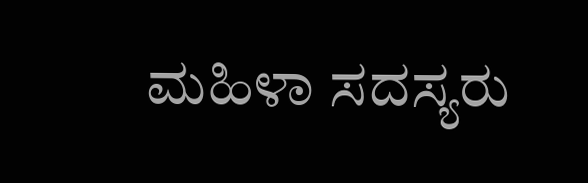ಮಹಿಳಾ ಸದಸ್ಯರು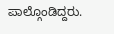ಪಾಲ್ಗೊಂಡಿದ್ದರು.